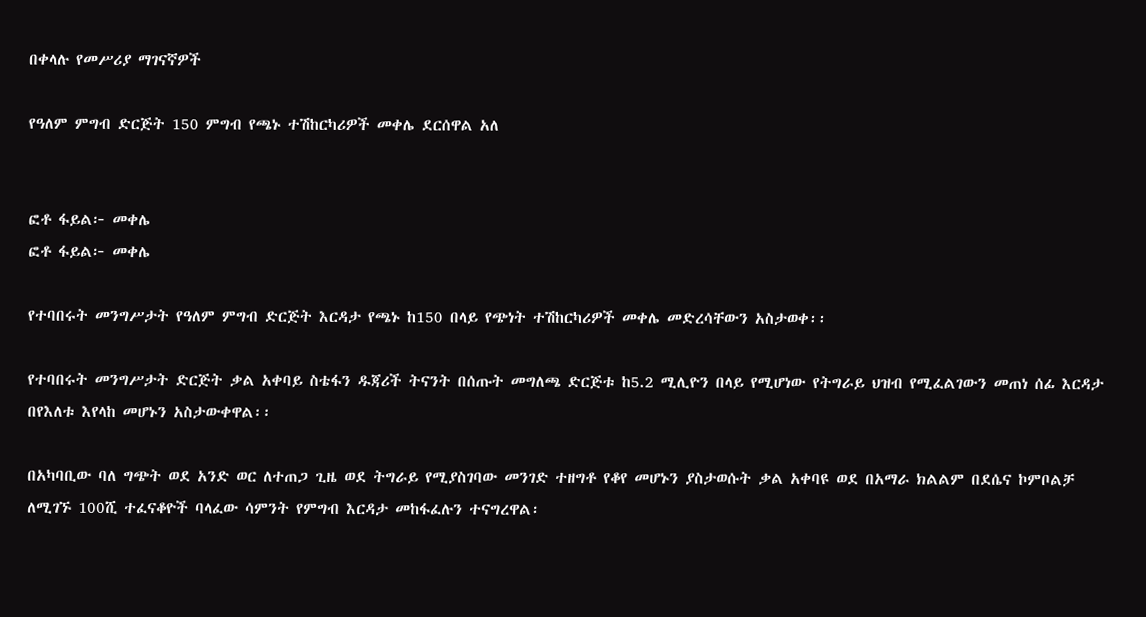በቀላሉ የመሥሪያ ማገናኛዎች

የዓለም ምግብ ድርጅት 150 ምግብ የጫኑ ተሽከርካሪዎች መቀሌ ደርሰዋል አለ


ፎቶ ፋይል፦ መቀሌ
ፎቶ ፋይል፦ መቀሌ

የተባበሩት መንግሥታት የዓለም ምግብ ድርጅት እርዳታ የጫኑ ከ150 በላይ የጭነት ተሽከርካሪዎች መቀሌ መድረሳቸውን አስታወቀ፡፡

የተባበሩት መንግሥታት ድርጅት ቃል አቀባይ ስቴፋን ዱጃሪች ትናንት በሰጡት መግለጫ ድርጅቱ ከ5.2 ሚሊዮን በላይ የሚሆነው የትግራይ ህዝብ የሚፈልገውን መጠነ ሰፊ እርዳታ በየእለቱ እየላከ መሆኑን አስታውቀዋል፡፡

በአካባቢው ባለ ግጭት ወደ አንድ ወር ለተጠጋ ጊዜ ወደ ትግራይ የሚያስገባው መንገድ ተዘግቶ የቆየ መሆኑን ያስታወሱት ቃል አቀባዩ ወደ በአማራ ክልልም በደሴና ኮምቦልቻ ለሚገኙ 100ሺ ተፈናቆዮች ባላፈው ሳምንት የምግብ እርዳታ መከፋፈሉን ተናግረዋል፡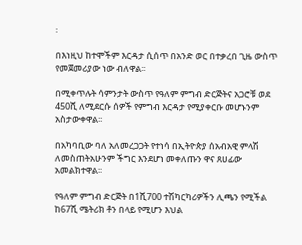፡

በእነዚህ ከተሞችም እርዳታ ሲሰጥ በአንድ ወር በተቃረበ ጊዜ ውስጥ የመጀመሪያው ነው ብለዋል፡፡

በሚቀጥሉት ሳምንታት ውስጥ የዓለም ምግብ ድርጅትና አጋሮቹ ወደ 450ሺ ለሚደርሱ ሰዎች የምግብ እርዳታ የሚያቀርቡ መሆኑንም አስታውቀዋል፡፡

በአካባቢው ባለ አለመረጋጋት የተነሳ በኢትዮጵያ ሰአብአዊ ምላሽ ለመስጠትአሁንም ችግር እንደሆነ መቀለጡን ዋና ጸሀፊው አመልክተዋል፡፡

የዓለም ምግብ ድርጅት በ1ሺ700 ተሽካርካሪዎችን ሊጫን የሚችል ከ67ሺ ሜትሪክ ቶን በላይ የሚሆን እህል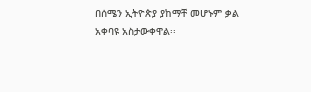በሰሜን ኢትዮጵያ ያከማቸ መሆኑም ቃል አቀባዩ አስታውቀዋል፡፡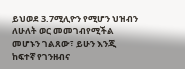ይህወደ 3.7ሚሊዮን የሚሆን ህዝብን ለሁለት ወር መመገብየሚችል መሆኑን ገልጸው፣ ይሁን እንጂ ከፍተኛ የገንዘብና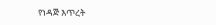የነዳጅ እጥረት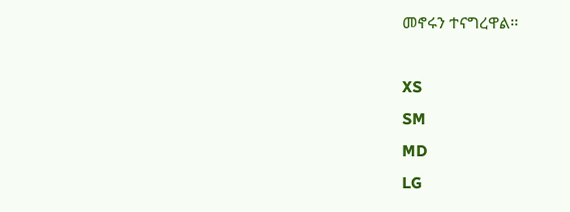መኖሩን ተናግረዋል፡፡

XS
SM
MD
LG